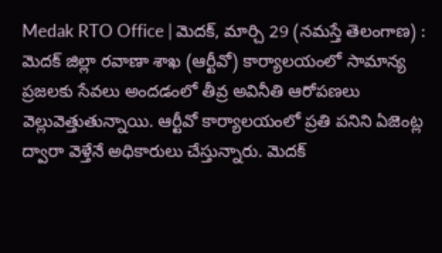Medak RTO Office | మెదక్, మార్చి 29 (నమస్తే తెలంగాణ) : మెదక్ జిల్లా రవాణా శాఖ (ఆర్టీవో) కార్యాలయంలో సామాన్య ప్రజలకు సేవలు అందడంలో తీవ్ర అవినీతి ఆరోపణలు వెల్లువెత్తుతున్నాయి. ఆర్టీవో కార్యాలయంలో ప్రతి పనిని ఏజెంట్ల ద్వారా వెళ్తేనే అధికారులు చేస్తున్నారు. మెదక్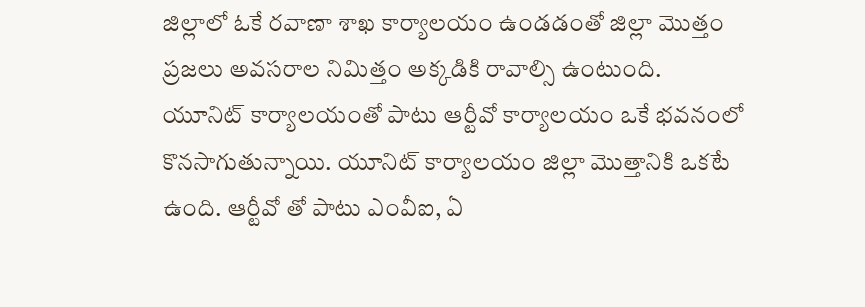జిల్లాలో ఓకే రవాణా శాఖ కార్యాలయం ఉండడంతో జిల్లా మొత్తం ప్రజలు అవసరాల నిమిత్తం అక్కడికి రావాల్సి ఉంటుంది.
యూనిట్ కార్యాలయంతో పాటు ఆర్టీవో కార్యాలయం ఒకే భవనంలో కొనసాగుతున్నాయి. యూనిట్ కార్యాలయం జిల్లా మొత్తానికి ఒకటే ఉంది. ఆర్టీవో తో పాటు ఎంవీఐ, ఏ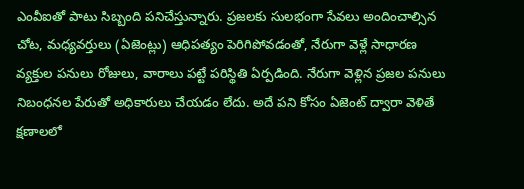ఎంవీఐతో పాటు సిబ్బంది పనిచేస్తున్నారు. ప్రజలకు సులభంగా సేవలు అందించాల్సిన చోట, మధ్యవర్తులు (ఏజెంట్లు) ఆధిపత్యం పెరిగిపోవడంతో, నేరుగా వెళ్లే సాధారణ వ్యక్తుల పనులు రోజులు, వారాలు పట్టే పరిస్థితి ఏర్పడింది. నేరుగా వెళ్లిన ప్రజల పనులు నిబంధనల పేరుతో అధికారులు చేయడం లేదు. అదే పని కోసం ఏజెంట్ ద్వారా వెళితే క్షణాలలో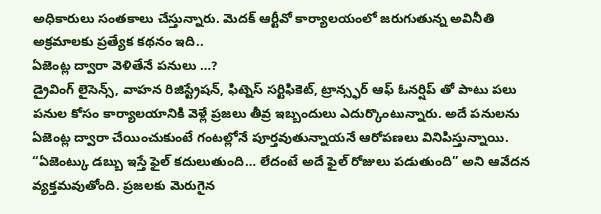అధికారులు సంతకాలు చేస్తున్నారు. మెదక్ ఆర్టీవో కార్యాలయంలో జరుగుతున్న అవినీతి అక్రమాలకు ప్రత్యేక కథనం ఇది..
ఏజెంట్ల ద్వారా వెళితేనే పనులు …?
డ్రైవింగ్ లైసెన్స్, వాహన రిజిస్ట్రేషన్, ఫిట్నెస్ సర్టిఫికెట్, ట్రాన్స్ఫర్ ఆఫ్ ఓనర్షిప్ తో పాటు పలు పనుల కోసం కార్యాలయానికి వెళ్లే ప్రజలు తీవ్ర ఇబ్బందులు ఎదుర్కొంటున్నారు. అదే పనులను ఏజెంట్ల ద్వారా చేయించుకుంటే గంటల్లోనే పూర్తవుతున్నాయనే ఆరోపణలు వినిపిస్తున్నాయి.
“ఏజెంట్కు డబ్బు ఇస్తే ఫైల్ కదులుతుంది… లేదంటే అదే ఫైల్ రోజులు పడుతుంది” అని ఆవేదన వ్యక్తమవుతోంది. ప్రజలకు మెరుగైన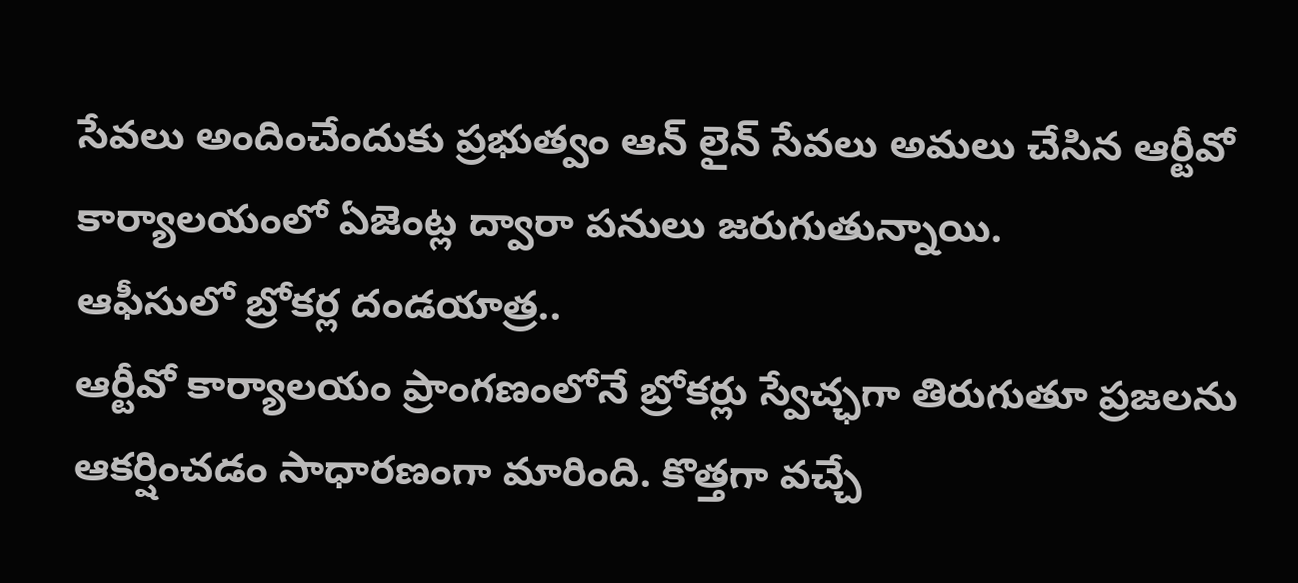సేవలు అందించేందుకు ప్రభుత్వం ఆన్ లైన్ సేవలు అమలు చేసిన ఆర్టీవో కార్యాలయంలో ఏజెంట్ల ద్వారా పనులు జరుగుతున్నాయి.
ఆఫీసులో బ్రోకర్ల దండయాత్ర..
ఆర్టీవో కార్యాలయం ప్రాంగణంలోనే బ్రోకర్లు స్వేచ్ఛగా తిరుగుతూ ప్రజలను ఆకర్షించడం సాధారణంగా మారింది. కొత్తగా వచ్చే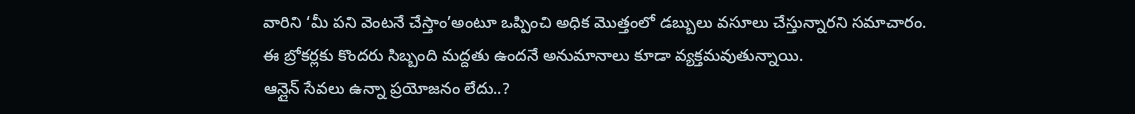వారిని ‘మీ పని వెంటనే చేస్తాం’అంటూ ఒప్పించి అధిక మొత్తంలో డబ్బులు వసూలు చేస్తున్నారని సమాచారం.
ఈ బ్రోకర్లకు కొందరు సిబ్బంది మద్దతు ఉందనే అనుమానాలు కూడా వ్యక్తమవుతున్నాయి.
ఆన్లైన్ సేవలు ఉన్నా ప్రయోజనం లేదు..?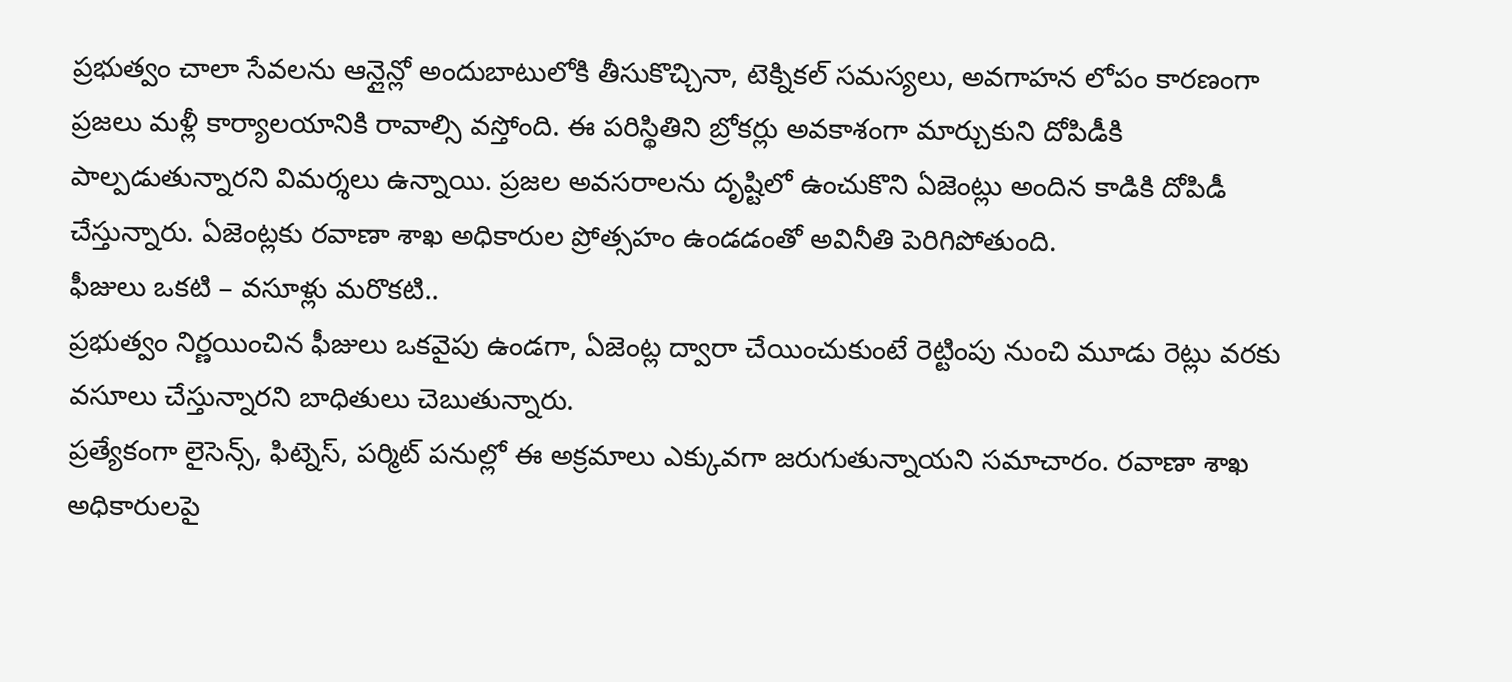ప్రభుత్వం చాలా సేవలను ఆన్లైన్లో అందుబాటులోకి తీసుకొచ్చినా, టెక్నికల్ సమస్యలు, అవగాహన లోపం కారణంగా ప్రజలు మళ్లీ కార్యాలయానికి రావాల్సి వస్తోంది. ఈ పరిస్థితిని బ్రోకర్లు అవకాశంగా మార్చుకుని దోపిడీకి పాల్పడుతున్నారని విమర్శలు ఉన్నాయి. ప్రజల అవసరాలను దృష్టిలో ఉంచుకొని ఏజెంట్లు అందిన కాడికి దోపిడీ చేస్తున్నారు. ఏజెంట్లకు రవాణా శాఖ అధికారుల ప్రోత్సహం ఉండడంతో అవినీతి పెరిగిపోతుంది.
ఫీజులు ఒకటి – వసూళ్లు మరొకటి..
ప్రభుత్వం నిర్ణయించిన ఫీజులు ఒకవైపు ఉండగా, ఏజెంట్ల ద్వారా చేయించుకుంటే రెట్టింపు నుంచి మూడు రెట్లు వరకు వసూలు చేస్తున్నారని బాధితులు చెబుతున్నారు.
ప్రత్యేకంగా లైసెన్స్, ఫిట్నెస్, పర్మిట్ పనుల్లో ఈ అక్రమాలు ఎక్కువగా జరుగుతున్నాయని సమాచారం. రవాణా శాఖ అధికారులపై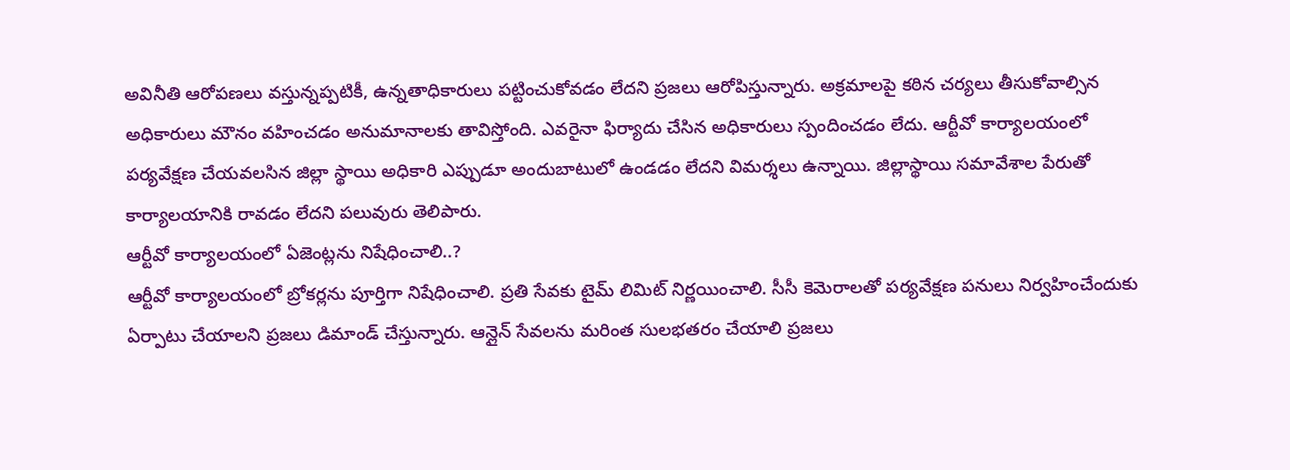అవినీతి ఆరోపణలు వస్తున్నప్పటికీ, ఉన్నతాధికారులు పట్టించుకోవడం లేదని ప్రజలు ఆరోపిస్తున్నారు. అక్రమాలపై కఠిన చర్యలు తీసుకోవాల్సిన అధికారులు మౌనం వహించడం అనుమానాలకు తావిస్తోంది. ఎవరైనా ఫిర్యాదు చేసిన అధికారులు స్పందించడం లేదు. ఆర్టీవో కార్యాలయంలో పర్యవేక్షణ చేయవలసిన జిల్లా స్థాయి అధికారి ఎప్పుడూ అందుబాటులో ఉండడం లేదని విమర్శలు ఉన్నాయి. జిల్లాస్థాయి సమావేశాల పేరుతో కార్యాలయానికి రావడం లేదని పలువురు తెలిపారు.
ఆర్టీవో కార్యాలయంలో ఏజెంట్లను నిషేధించాలి..?
ఆర్టీవో కార్యాలయంలో బ్రోకర్లను పూర్తిగా నిషేధించాలి. ప్రతి సేవకు టైమ్ లిమిట్ నిర్ణయించాలి. సీసీ కెమెరాలతో పర్యవేక్షణ పనులు నిర్వహించేందుకు ఏర్పాటు చేయాలని ప్రజలు డిమాండ్ చేస్తున్నారు. ఆన్లైన్ సేవలను మరింత సులభతరం చేయాలి ప్రజలు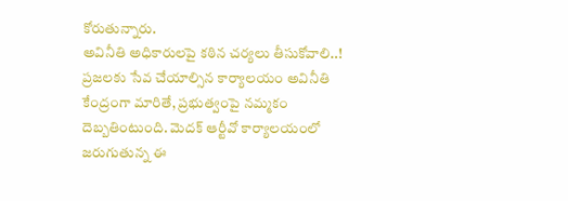కోరుతున్నారు.
అవినీతి అధికారులపై కఠిన చర్యలు తీసుకోవాలి..!
ప్రజలకు సేవ చేయాల్సిన కార్యాలయం అవినీతి కేంద్రంగా మారితే, ప్రభుత్వంపై నమ్మకం దెబ్బతింటుంది. మెదక్ ఆర్టీవో కార్యాలయంలో జరుగుతున్న ఈ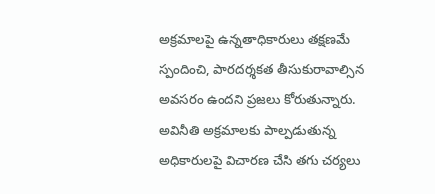అక్రమాలపై ఉన్నతాధికారులు తక్షణమే స్పందించి, పారదర్శకత తీసుకురావాల్సిన అవసరం ఉందని ప్రజలు కోరుతున్నారు. అవినీతి అక్రమాలకు పాల్పడుతున్న అధికారులపై విచారణ చేసి తగు చర్యలు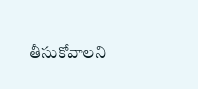తీసుకోవాలని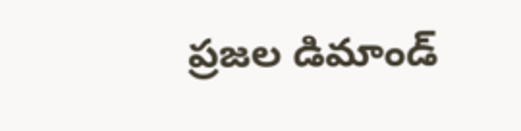ప్రజల డిమాండ్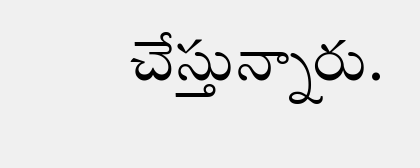చేస్తున్నారు.